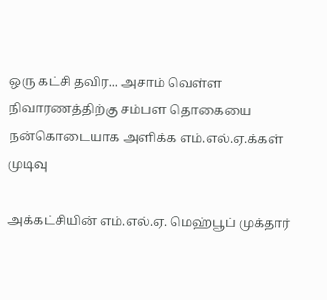ஒரு கட்சி தவிர... அசாம் வெள்ள நிவாரணத்திற்கு சம்பள தொகையை நன்கொடையாக அளிக்க எம்.எல்.ஏ.க்கள் முடிவு

அக்கட்சியின் எம்.எல்.ஏ. மெஹ்பூப் முக்தார்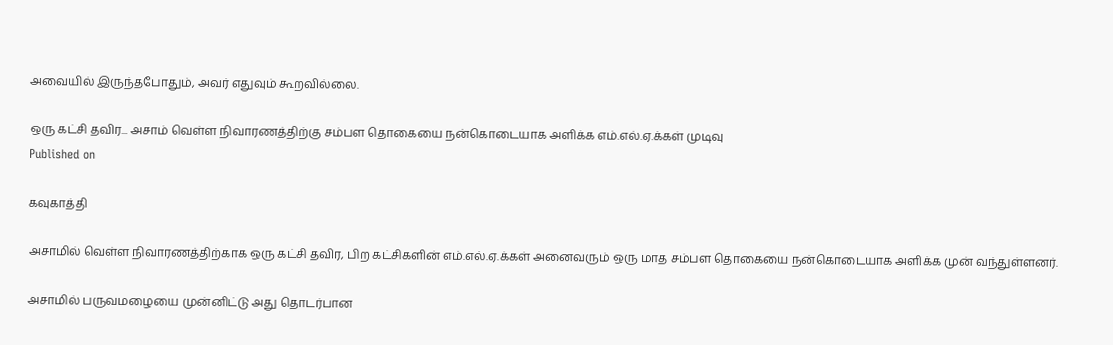அவையில் இருந்தபோதும், அவர் எதுவும் கூறவில்லை.

ஒரு கட்சி தவிர... அசாம் வெள்ள நிவாரணத்திற்கு சம்பள தொகையை நன்கொடையாக அளிக்க எம்.எல்.ஏ.க்கள் முடிவு
Published on

கவுகாத்தி

அசாமில் வெள்ள நிவாரணத்திற்காக ஒரு கட்சி தவிர, பிற கட்சிகளின் எம்.எல்.ஏ.க்கள் அனைவரும் ஒரு மாத சம்பள தொகையை நன்கொடையாக அளிக்க முன் வந்துள்ளனர்.

அசாமில் பருவமழையை முன்னிட்டு அது தொடர்பான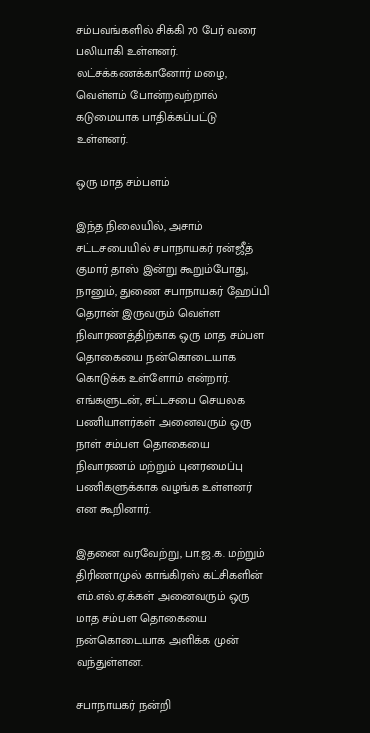சம்பவங்களில் சிக்கி 70 பேர் வரை பலியாகி உள்ளனர். லட்சக்கணக்கானோர் மழை, வெள்ளம் போன்றவற்றால் கடுமையாக பாதிக்கப்பட்டு உள்ளனர்.

ஒரு மாத சம்பளம்

இந்த நிலையில், அசாம் சட்டசபையில் சபாநாயகர் ரன்ஜீத் குமார் தாஸ் இன்று கூறும்போது, நானும், துணை சபாநாயகர் ஹேப்பி தெரான் இருவரும் வெள்ள நிவாரணத்திற்காக ஒரு மாத சம்பள தொகையை நன்கொடையாக கொடுக்க உள்ளோம் என்றார். எங்களுடன், சட்டசபை செயலக பணியாளர்கள் அனைவரும் ஒரு நாள் சம்பள தொகையை நிவாரணம் மற்றும் புனரமைப்பு பணிகளுக்காக வழங்க உள்ளனர் என கூறினார்.

இதனை வரவேற்று, பா.ஜ.க. மற்றும் திரிணாமுல் காங்கிரஸ் கட்சிகளின் எம்.எல்.ஏ.க்கள் அனைவரும் ஒரு மாத சம்பள தொகையை நன்கொடையாக அளிக்க முன் வந்துள்ளன.

சபாநாயகர் நன்றி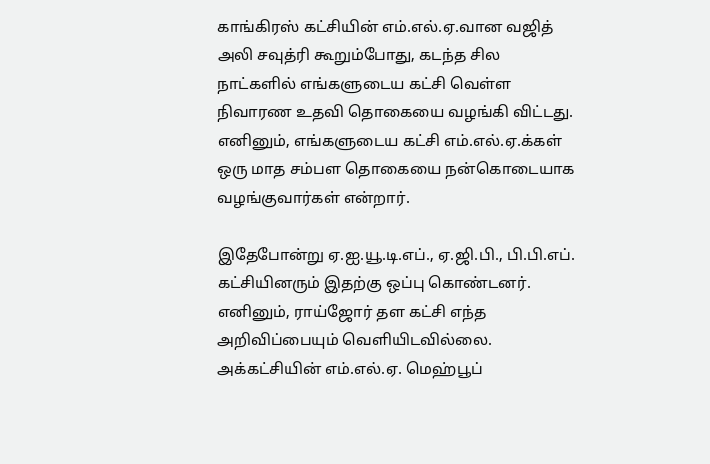காங்கிரஸ் கட்சியின் எம்.எல்.ஏ.வான வஜித் அலி சவுத்ரி கூறும்போது, கடந்த சில நாட்களில் எங்களுடைய கட்சி வெள்ள நிவாரண உதவி தொகையை வழங்கி விட்டது. எனினும், எங்களுடைய கட்சி எம்.எல்.ஏ.க்கள் ஒரு மாத சம்பள தொகையை நன்கொடையாக வழங்குவார்கள் என்றார்.

இதேபோன்று ஏ.ஐ.யூ.டி.எப்., ஏ.ஜி.பி., பி.பி.எப். கட்சியினரும் இதற்கு ஒப்பு கொண்டனர். எனினும், ராய்ஜோர் தள கட்சி எந்த அறிவிப்பையும் வெளியிடவில்லை. அக்கட்சியின் எம்.எல்.ஏ. மெஹ்பூப்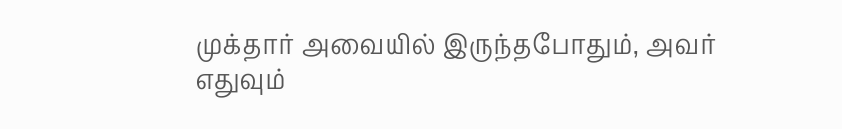முக்தார் அவையில் இருந்தபோதும், அவர் எதுவும்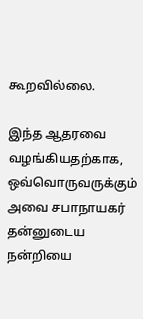கூறவில்லை.

இந்த ஆதரவை வழங்கியதற்காக, ஒவ்வொருவருக்கும் அவை சபாநாயகர் தன்னுடைய நன்றியை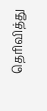தெரிவித்து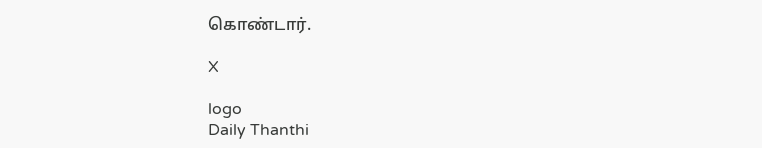கொண்டார்.

X

logo
Daily Thanthi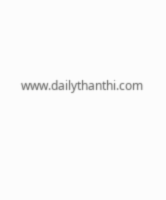www.dailythanthi.com